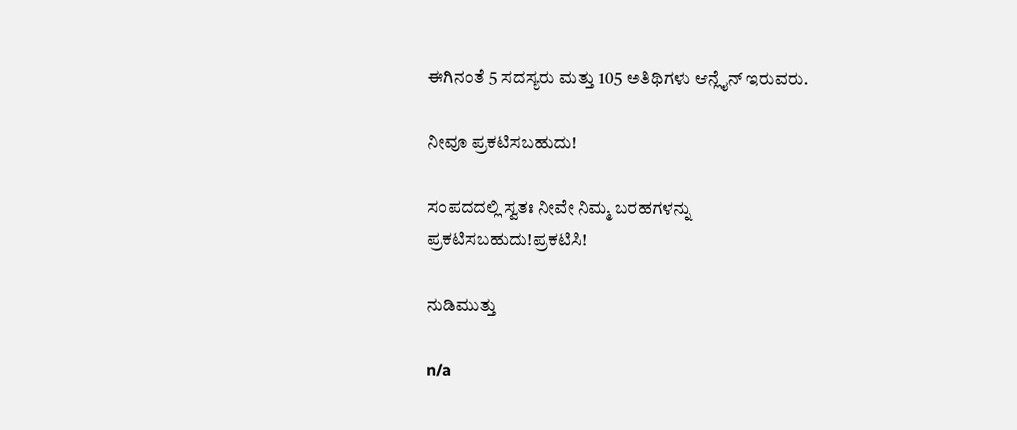ಈಗಿನಂತೆ 5 ಸದಸ್ಯರು ಮತ್ತು 105 ಅತಿಥಿಗಳು ಆನ್ಲೈನ್ ಇರುವರು.

ನೀವೂ ಪ್ರಕಟಿಸಬಹುದು!

ಸಂಪದದಲ್ಲಿ ಸ್ವತಃ ನೀವೇ ನಿಮ್ಮ ಬರಹಗಳನ್ನು ಪ್ರಕಟಿಸಬಹುದು!ಪ್ರಕಟಿಸಿ!

ನುಡಿಮುತ್ತು

n/a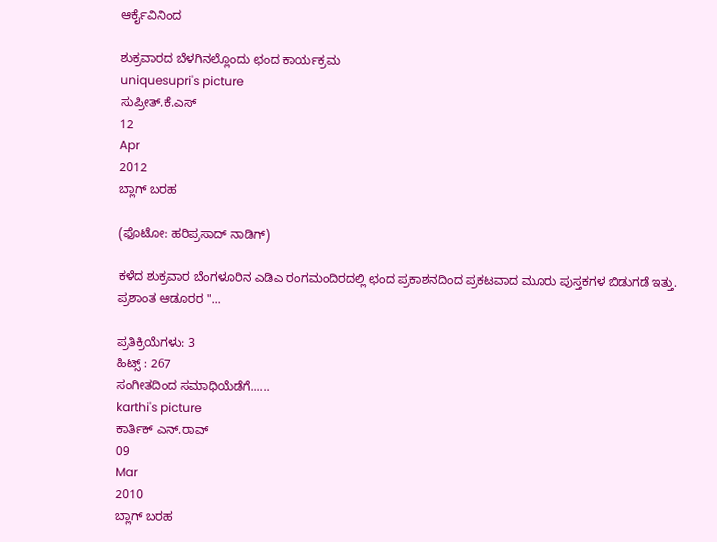ಆರ್ಕೈವಿನಿಂದ

ಶುಕ್ರವಾರದ ಬೆಳಗಿನಲ್ಲೊಂದು ಛಂದ ಕಾರ್ಯಕ್ರಮ
uniquesupri's picture
ಸುಪ್ರೀತ್.ಕೆ.ಎಸ್
12
Apr
2012
ಬ್ಲಾಗ್ ಬರಹ

(ಫೊಟೋ: ಹರಿಪ್ರಸಾದ್ ನಾಡಿಗ್)

ಕಳೆದ ಶುಕ್ರವಾರ ಬೆಂಗಳೂರಿನ ಎಡಿಎ ರಂಗಮಂದಿರದಲ್ಲಿ ಛಂದ ಪ್ರಕಾಶನದಿಂದ ಪ್ರಕಟವಾದ ಮೂರು ಪುಸ್ತಕಗಳ ಬಿಡುಗಡೆ ಇತ್ತು. ಪ್ರಶಾಂತ ಆಡೂರರ "...

ಪ್ರತಿಕ್ರಿಯೆಗಳು: 3
ಹಿಟ್ಸ್ : 267
ಸಂಗೀತದಿಂದ ಸಮಾಧಿಯೆಡೆಗೆ......
karthi's picture
ಕಾರ್ತಿಕ್ ಎನ್.ರಾವ್
09
Mar
2010
ಬ್ಲಾಗ್ ಬರಹ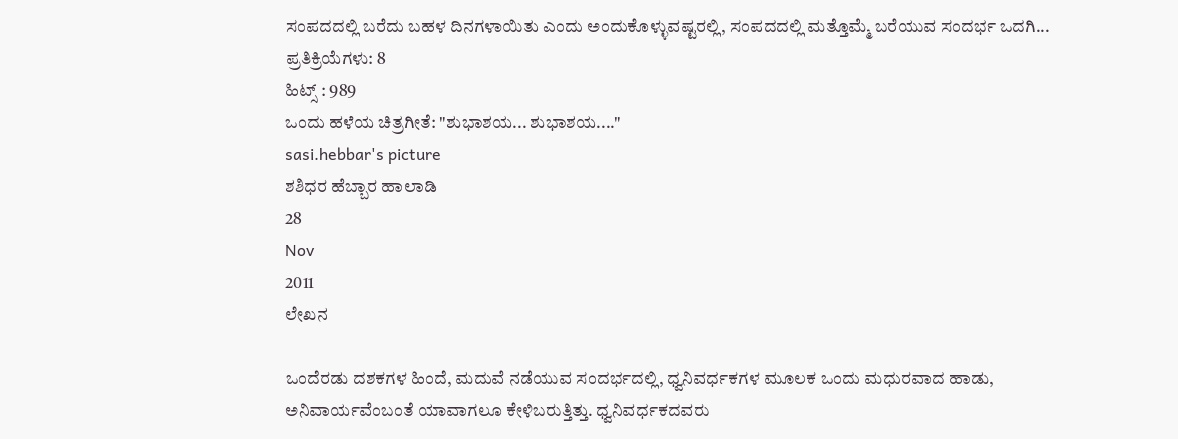ಸಂಪದದಲ್ಲಿ ಬರೆದು ಬಹಳ ದಿನಗಳಾಯಿತು ಎಂದು ಅಂದುಕೊಳ್ಳುವಷ್ಟರಲ್ಲಿ, ಸಂಪದದಲ್ಲಿ ಮತ್ತೊಮ್ಮೆ ಬರೆಯುವ ಸಂದರ್ಭ ಒದಗಿ...
ಪ್ರತಿಕ್ರಿಯೆಗಳು: 8
ಹಿಟ್ಸ್ : 989
ಒಂದು ಹಳೆಯ ಚಿತ್ರಗೀತೆ: "ಶುಭಾಶಯ... ಶುಭಾಶಯ...."
sasi.hebbar's picture
ಶಶಿಧರ ಹೆಬ್ಬಾರ ಹಾಲಾಡಿ
28
Nov
2011
ಲೇಖನ

ಒಂದೆರಡು ದಶಕಗಳ ಹಿಂದೆ, ಮದುವೆ ನಡೆಯುವ ಸಂದರ್ಭದಲ್ಲಿ, ಧ್ವನಿವರ್ಧಕಗಳ ಮೂಲಕ ಒಂದು ಮಧುರವಾದ ಹಾಡು, ಅನಿವಾರ್ಯವೆಂಬಂತೆ ಯಾವಾಗಲೂ ಕೇಳಿಬರುತ್ತಿತ್ತು. ಧ್ವನಿವರ್ಧಕದವರು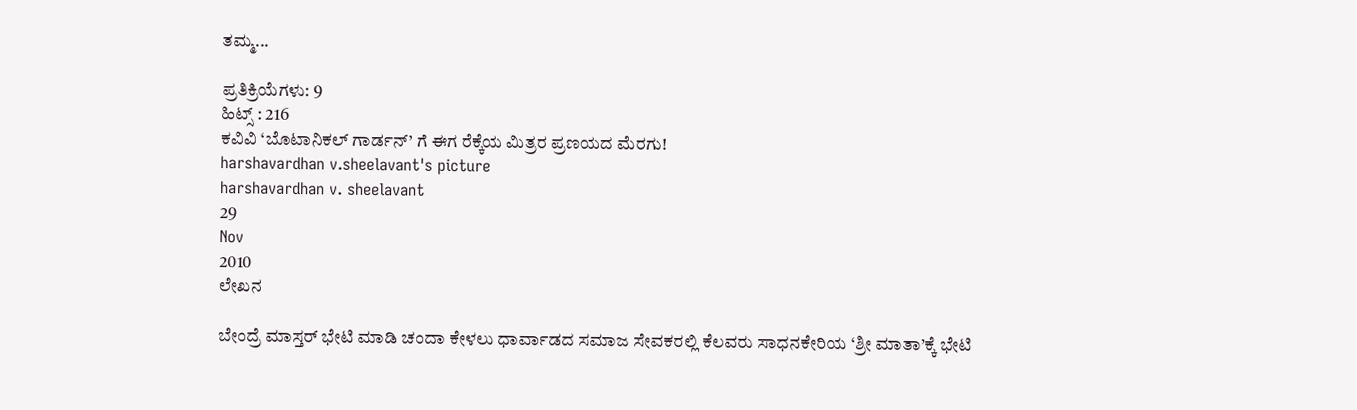ತಮ್ಮ...

ಪ್ರತಿಕ್ರಿಯೆಗಳು: 9
ಹಿಟ್ಸ್ : 216
ಕವಿವಿ ‘ಬೊಟಾನಿಕಲ್ ಗಾರ್ಡನ್’ ಗೆ ಈಗ ರೆಕ್ಕೆಯ ಮಿತ್ರರ ಪ್ರಣಯದ ಮೆರಗು!
harshavardhan v.sheelavant's picture
harshavardhan v. sheelavant
29
Nov
2010
ಲೇಖನ

ಬೇಂದ್ರೆ ಮಾಸ್ತರ್ ಭೇಟಿ ಮಾಡಿ ಚಂದಾ ಕೇಳಲು ಧಾರ್ವಾಡದ ಸಮಾಜ ಸೇವಕರಲ್ಲಿ ಕೆಲವರು ಸಾಧನಕೇರಿಯ ‘ಶ್ರೀ ಮಾತಾ’ಕ್ಕೆ ಭೇಟಿ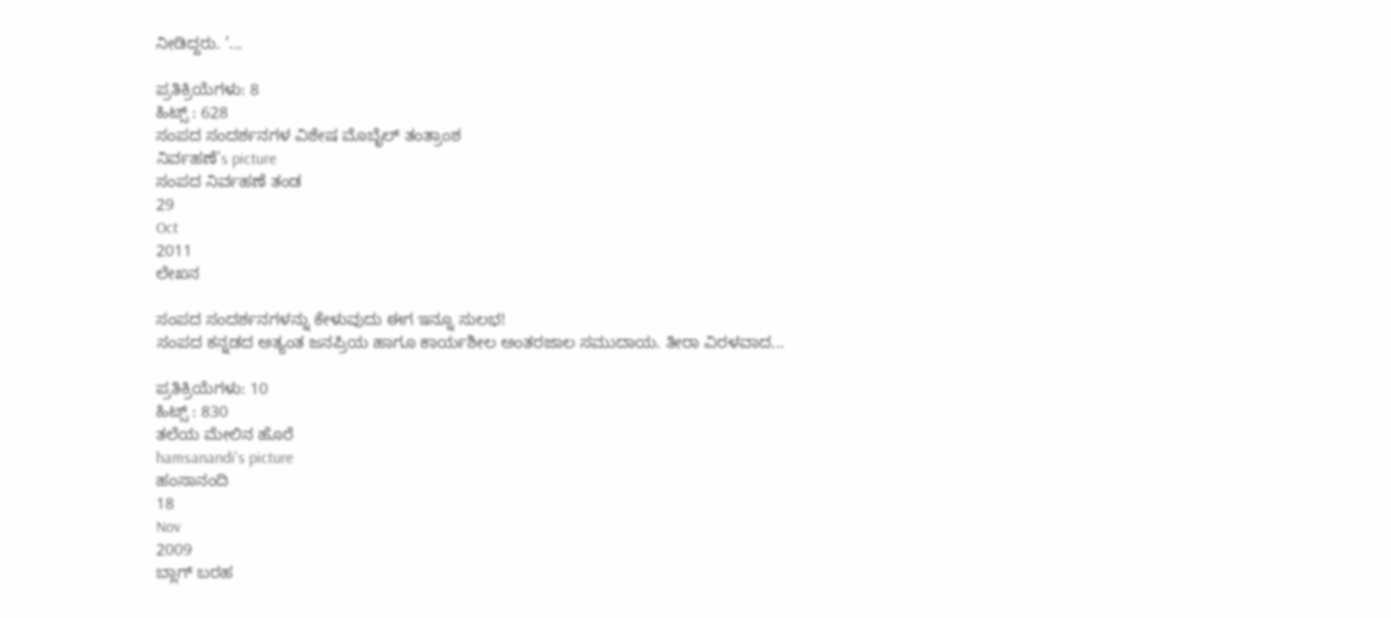ನೀಡಿದ್ದರು. ‘...

ಪ್ರತಿಕ್ರಿಯೆಗಳು: 8
ಹಿಟ್ಸ್ : 628
ಸಂಪದ ಸಂದರ್ಶನಗಳ ವಿಶೇಷ ಮೊಬೈಲ್ ತಂತ್ರಾಂಶ
ನಿರ್ವಹಣೆ's picture
ಸಂಪದ ನಿರ್ವಹಣೆ ತಂಡ
29
Oct
2011
ಲೇಖನ

ಸಂಪದ ಸಂದರ್ಶನಗಳನ್ನು ಕೇಳುವುದು ಈಗ ಇನ್ನೂ ಸುಲಭ!
ಸಂಪದ ಕನ್ನಡದ ಅತ್ಯಂತ ಜನಪ್ರಿಯ ಹಾಗೂ ಕಾರ್ಯಶೀಲ ಅಂತರಜಾಲ ಸಮುದಾಯ. ತೀರಾ ವಿರಳವಾದ...

ಪ್ರತಿಕ್ರಿಯೆಗಳು: 10
ಹಿಟ್ಸ್ : 830
ತಲೆಯ ಮೇಲಿನ ಹೊರೆ
hamsanandi's picture
ಹಂಸಾನಂದಿ
18
Nov
2009
ಬ್ಲಾಗ್ ಬರಹ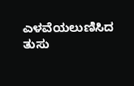ಎಳವೆಯಲುಣಿಸಿದ ತುಸು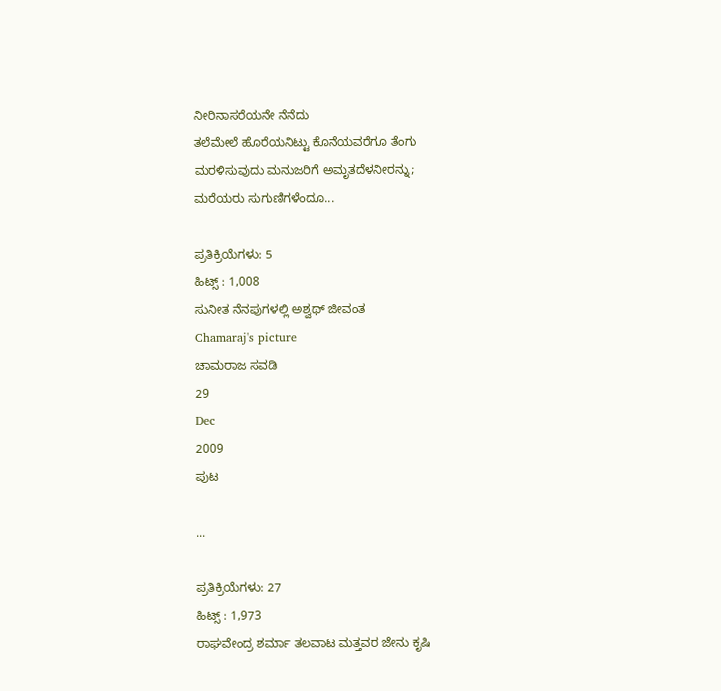ನೀರಿನಾಸರೆಯನೇ ನೆನೆದು
ತಲೆಮೇಲೆ ಹೊರೆಯನಿಟ್ಟು ಕೊನೆಯವರೆಗೂ ತೆಂಗು
ಮರಳಿಸುವುದು ಮನುಜರಿಗೆ ಅಮೃತದೆಳನೀರನ್ನು;
ಮರೆಯರು ಸುಗುಣಿಗಳೆಂದೂ...

ಪ್ರತಿಕ್ರಿಯೆಗಳು: 5
ಹಿಟ್ಸ್ : 1,008
ಸುನೀತ ನೆನಪುಗಳಲ್ಲಿ ಅಶ್ವಥ್‌ ಜೀವಂತ
Chamaraj's picture
ಚಾಮರಾಜ ಸವಡಿ
29
Dec
2009
ಪುಟ

...

ಪ್ರತಿಕ್ರಿಯೆಗಳು: 27
ಹಿಟ್ಸ್ : 1,973
ರಾಘವೇಂದ್ರ ಶರ್ಮಾ ತಲವಾಟ ಮತ್ತವರ ಜೇನು ಕೃಷಿ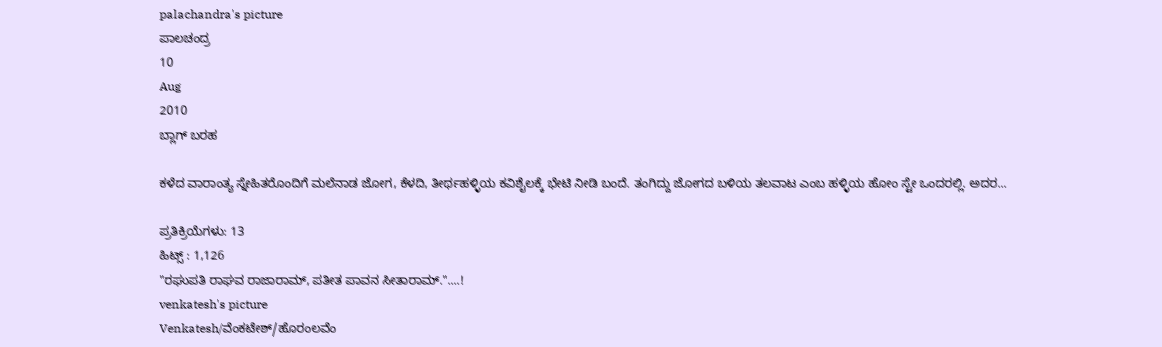palachandra's picture
ಪಾಲಚಂದ್ರ
10
Aug
2010
ಬ್ಲಾಗ್ ಬರಹ

ಕಳೆದ ವಾರಾಂತ್ಯ ಸ್ನೇಹಿತರೊಂದಿಗೆ ಮಲೆನಾಡ ಜೋಗ, ಕೆಳದಿ, ತೀರ್ಥಹಳ್ಳಿಯ ಕವಿಶೈಲಕ್ಕೆ ಭೇಟಿ ನೀಡಿ ಬಂದೆ. ತಂಗಿದ್ದು ಜೋಗದ ಬಳಿಯ ತಲವಾಟ ಎಂಬ ಹಳ್ಳಿಯ ಹೋಂ ಸ್ಟೇ ಒಂದರಲ್ಲಿ. ಅದರ...

ಪ್ರತಿಕ್ರಿಯೆಗಳು: 13
ಹಿಟ್ಸ್ : 1,126
"ರಘುಪತಿ ರಾಘವ ರಾಜಾರಾಮ್, ಪತೀತ ಪಾವನ ಸೀತಾರಾಮ್."....!
venkatesh's picture
Venkatesh/ವೆಂಕಟೇಶ್/ಹೊರಂಲವೆಂ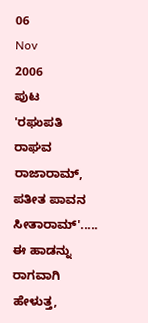06
Nov
2006
ಪುಟ
'ರಘುಪತಿ ರಾಘವ ರಾಜಾರಾಮ್, ಪತೀತ ಪಾವನ ಸೀತಾರಾಮ್'..... ಈ ಹಾಡನ್ನು ರಾಗವಾಗಿ ಹೇಳುತ್ತ,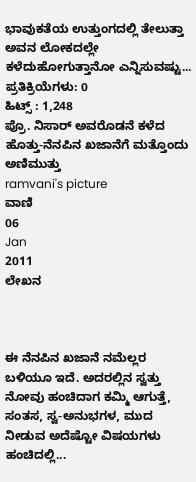ಭಾವುಕತೆಯ ಉತ್ತುಂಗದಲ್ಲಿ ತೇಲುತ್ತಾ ಅವನ ಲೋಕದಲ್ಲೇ ಕಳೆದುಹೋಗುತ್ತಾನೋ ಎನ್ನಿಸುವಷ್ಟು...
ಪ್ರತಿಕ್ರಿಯೆಗಳು: 0
ಹಿಟ್ಸ್ : 1,248
ಪ್ರೊ. ನಿಸಾರ್ ಅವರೊಡನೆ ಕಳೆದ ಹೊತ್ತು-ನೆನಪಿನ ಖಜಾನೆಗೆ ಮತ್ತೊಂದು ಅಣಿಮುತ್ತು
ramvani's picture
ವಾಣಿ
06
Jan
2011
ಲೇಖನ



ಈ ನೆನಪಿನ ಖಜಾನೆ ನಮೆಲ್ಲರ ಬಳಿಯೂ ಇದೆ. ಅದರಲ್ಲಿನ ಸ್ವತ್ತು ನೋವು ಹಂಚಿದಾಗ ಕಮ್ಮಿ ಆಗುತ್ತೆ, ಸಂತಸ, ಸ್ವ-ಅನುಭಗಳ, ಮುದ ನೀಡುವ ಅದೆಷ್ಟೋ ವಿಷಯಗಳು ಹಂಚಿದಲ್ಲಿ...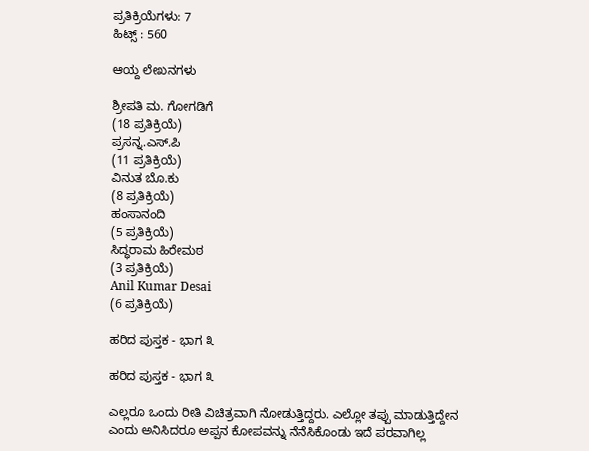ಪ್ರತಿಕ್ರಿಯೆಗಳು: 7
ಹಿಟ್ಸ್ : 560

ಆಯ್ದ ಲೇಖನಗಳು

ಶ್ರೀಪತಿ ಮ. ಗೋಗಡಿಗೆ
(18 ಪ್ರತಿಕ್ರಿಯೆ)
ಪ್ರಸನ್ನ.ಎಸ್.ಪಿ
(11 ಪ್ರತಿಕ್ರಿಯೆ)
ವಿನುತ ಬೊ.ಕು
(8 ಪ್ರತಿಕ್ರಿಯೆ)
ಹಂಸಾನಂದಿ
(5 ಪ್ರತಿಕ್ರಿಯೆ)
ಸಿದ್ಧರಾಮ ಹಿರೇಮಠ
(3 ಪ್ರತಿಕ್ರಿಯೆ)
Anil Kumar Desai
(6 ಪ್ರತಿಕ್ರಿಯೆ)

ಹರಿದ ಪುಸ್ತಕ - ಭಾಗ ೩

ಹರಿದ ಪುಸ್ತಕ - ಭಾಗ ೩

ಎಲ್ಲರೂ ಒಂದು ರೀತಿ ವಿಚಿತ್ರವಾಗಿ ನೋಡುತ್ತಿದ್ದರು. ಎಲ್ಲೋ ತಪ್ಪು ಮಾಡುತ್ತಿದ್ದೇನ ಎಂದು ಅನಿಸಿದರೂ ಅಪ್ಪನ ಕೋಪವನ್ನು ನೆನೆಸಿಕೊಂಡು ಇದೆ ಪರವಾಗಿಲ್ಲ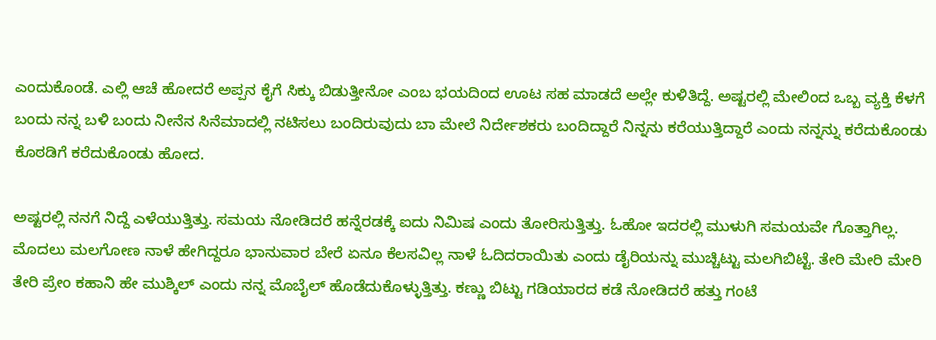ಎಂದುಕೊಂಡೆ. ಎಲ್ಲಿ ಆಚೆ ಹೋದರೆ ಅಪ್ಪನ ಕೈಗೆ ಸಿಕ್ಕು ಬಿಡುತ್ತೀನೋ ಎಂಬ ಭಯದಿಂದ ಊಟ ಸಹ ಮಾಡದೆ ಅಲ್ಲೇ ಕುಳಿತಿದ್ದೆ. ಅಷ್ಟರಲ್ಲಿ ಮೇಲಿಂದ ಒಬ್ಬ ವ್ಯಕ್ತಿ ಕೆಳಗೆ ಬಂದು ನನ್ನ ಬಳಿ ಬಂದು ನೀನೆನ ಸಿನೆಮಾದಲ್ಲಿ ನಟಿಸಲು ಬಂದಿರುವುದು ಬಾ ಮೇಲೆ ನಿರ್ದೇಶಕರು ಬಂದಿದ್ದಾರೆ ನಿನ್ನನು ಕರೆಯುತ್ತಿದ್ದಾರೆ ಎಂದು ನನ್ನನ್ನು ಕರೆದುಕೊಂಡು ಕೊಠಡಿಗೆ ಕರೆದುಕೊಂಡು ಹೋದ.

ಅಷ್ಟರಲ್ಲಿ ನನಗೆ ನಿದ್ದೆ ಎಳೆಯುತ್ತಿತ್ತು. ಸಮಯ ನೋಡಿದರೆ ಹನ್ನೆರಡಕ್ಕೆ ಐದು ನಿಮಿಷ ಎಂದು ತೋರಿಸುತ್ತಿತ್ತು. ಓಹೋ ಇದರಲ್ಲಿ ಮುಳುಗಿ ಸಮಯವೇ ಗೊತ್ತಾಗಿಲ್ಲ. ಮೊದಲು ಮಲಗೋಣ ನಾಳೆ ಹೇಗಿದ್ದರೂ ಭಾನುವಾರ ಬೇರೆ ಏನೂ ಕೆಲಸವಿಲ್ಲ ನಾಳೆ ಓದಿದರಾಯಿತು ಎಂದು ಡೈರಿಯನ್ನು ಮುಚ್ಚಿಟ್ಟು ಮಲಗಿಬಿಟ್ಟೆ. ತೇರಿ ಮೇರಿ ಮೇರಿ ತೇರಿ ಪ್ರೇಂ ಕಹಾನಿ ಹೇ ಮುಶ್ಕಿಲ್ ಎಂದು ನನ್ನ ಮೊಬೈಲ್ ಹೊಡೆದುಕೊಳ್ಳುತ್ತಿತ್ತು. ಕಣ್ಣು ಬಿಟ್ಟು ಗಡಿಯಾರದ ಕಡೆ ನೋಡಿದರೆ ಹತ್ತು ಗಂಟೆ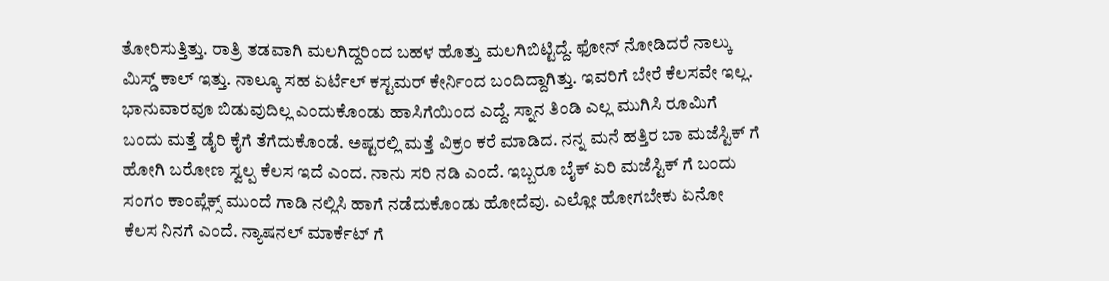ತೋರಿಸುತ್ತಿತ್ತು. ರಾತ್ರಿ ತಡವಾಗಿ ಮಲಗಿದ್ದರಿಂದ ಬಹಳ ಹೊತ್ತು ಮಲಗಿಬಿಟ್ಟಿದ್ದೆ. ಫೋನ್ ನೋಡಿದರೆ ನಾಲ್ಕು ಮಿಸ್ಡ್ ಕಾಲ್ ಇತ್ತು. ನಾಲ್ಕೂ ಸಹ ಏರ್ಟೆಲ್ ಕಸ್ಟಮರ್ ಕೇರ್ನಿಂದ ಬಂದಿದ್ದಾಗಿತ್ತು. ಇವರಿಗೆ ಬೇರೆ ಕೆಲಸವೇ ಇಲ್ಲ. ಭಾನುವಾರವೂ ಬಿಡುವುದಿಲ್ಲ ಎಂದುಕೊಂಡು ಹಾಸಿಗೆಯಿಂದ ಎದ್ದೆ. ಸ್ನಾನ ತಿಂಡಿ ಎಲ್ಲ ಮುಗಿಸಿ ರೂಮಿಗೆ ಬಂದು ಮತ್ತೆ ಡೈರಿ ಕೈಗೆ ತೆಗೆದುಕೊಂಡೆ. ಅಷ್ಟರಲ್ಲಿ ಮತ್ತೆ ವಿಕ್ರಂ ಕರೆ ಮಾಡಿದ. ನನ್ನ ಮನೆ ಹತ್ತಿರ ಬಾ ಮಜೆಸ್ಟಿಕ್ ಗೆ ಹೋಗಿ ಬರೋಣ ಸ್ವಲ್ಪ ಕೆಲಸ ಇದೆ ಎಂದ. ನಾನು ಸರಿ ನಡಿ ಎಂದೆ. ಇಬ್ಬರೂ ಬೈಕ್ ಏರಿ ಮಜೆಸ್ಟಿಕ್ ಗೆ ಬಂದು ಸಂಗಂ ಕಾಂಪ್ಲೆಕ್ಸ್ ಮುಂದೆ ಗಾಡಿ ನಲ್ಲಿಸಿ ಹಾಗೆ ನಡೆದುಕೊಂಡು ಹೋದೆವು. ಎಲ್ಲೋ ಹೋಗಬೇಕು ಏನೋ ಕೆಲಸ ನಿನಗೆ ಎಂದೆ. ನ್ಯಾಷನಲ್ ಮಾರ್ಕೆಟ್ ಗೆ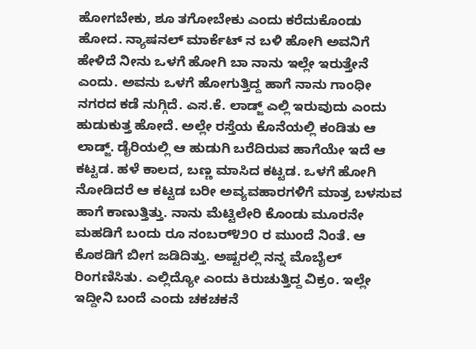ಹೋಗಬೇಕು, ಶೂ ತಗೋಬೇಕು ಎಂದು ಕರೆದುಕೊಂಡು ಹೋದ. ನ್ಯಾಷನಲ್ ಮಾರ್ಕೆಟ್ ನ ಬಳಿ ಹೋಗಿ ಅವನಿಗೆ ಹೇಳಿದೆ ನೀನು ಒಳಗೆ ಹೋಗಿ ಬಾ ನಾನು ಇಲ್ಲೇ ಇರುತ್ತೇನೆ ಎಂದು. ಅವನು ಒಳಗೆ ಹೋಗುತ್ತಿದ್ದ ಹಾಗೆ ನಾನು ಗಾಂಧೀ ನಗರದ ಕಡೆ ನುಗ್ಗಿದೆ. ಎಸ.ಕೆ. ಲಾಡ್ಜ್ ಎಲ್ಲಿ ಇರುವುದು ಎಂದು ಹುಡುಕುತ್ತ ಹೋದೆ. ಅಲ್ಲೇ ರಸ್ತೆಯ ಕೊನೆಯಲ್ಲಿ ಕಂಡಿತು ಆ ಲಾಡ್ಜ್. ಡೈರಿಯಲ್ಲಿ ಆ ಹುಡುಗಿ ಬರೆದಿರುವ ಹಾಗೆಯೇ ಇದೆ ಆ ಕಟ್ಟಡ. ಹಳೆ ಕಾಲದ, ಬಣ್ಣ ಮಾಸಿದ ಕಟ್ಟಡ. ಒಳಗೆ ಹೋಗಿ ನೋಡಿದರೆ ಆ ಕಟ್ಟಡ ಬರೀ ಅವ್ಯವಹಾರಗಳಿಗೆ ಮಾತ್ರ ಬಳಸುವ ಹಾಗೆ ಕಾಣುತ್ತಿತ್ತು. ನಾನು ಮೆಟ್ಟಿಲೇರಿ ಕೊಂಡು ಮೂರನೇ ಮಹಡಿಗೆ ಬಂದು ರೂ ನಂಬರ್೪೨೦ ರ ಮುಂದೆ ನಿಂತೆ. ಆ ಕೊಠಡಿಗೆ ಬೀಗ ಜಡಿದಿತ್ತು. ಅಷ್ಟರಲ್ಲಿ ನನ್ನ ಮೊಬೈಲ್ ರಿಂಗಣಿಸಿತು. ಎಲ್ಲಿದ್ಯೋ ಎಂದು ಕಿರುಚುತ್ತಿದ್ದ ವಿಕ್ರಂ. ಇಲ್ಲೇ ಇದ್ದೀನಿ ಬಂದೆ ಎಂದು ಚಕಚಕನೆ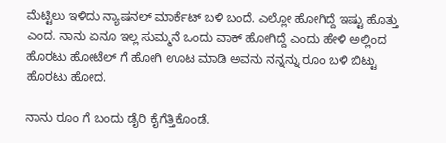ಮೆಟ್ಟಿಲು ಇಳಿದು ನ್ಯಾಷನಲ್ ಮಾರ್ಕೆಟ್ ಬಳಿ ಬಂದೆ. ಎಲ್ಲೋ ಹೋಗಿದ್ದೆ ಇಷ್ಟು ಹೊತ್ತು ಎಂದ. ನಾನು ಏನೂ ಇಲ್ಲ ಸುಮ್ಮನೆ ಒಂದು ವಾಕ್ ಹೋಗಿದ್ದೆ ಎಂದು ಹೇಳಿ ಅಲ್ಲಿಂದ ಹೊರಟು ಹೋಟೆಲ್ ಗೆ ಹೋಗಿ ಊಟ ಮಾಡಿ ಅವನು ನನ್ನನ್ನು ರೂಂ ಬಳಿ ಬಿಟ್ಟು ಹೊರಟು ಹೋದ.

ನಾನು ರೂಂ ಗೆ ಬಂದು ಡೈರಿ ಕೈಗೆತ್ತಿಕೊಂಡೆ.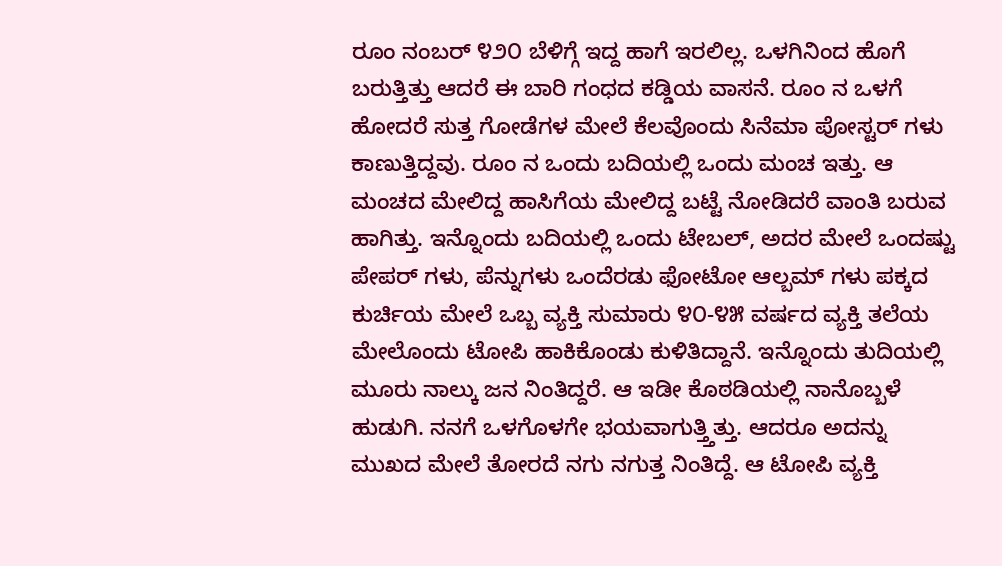ರೂಂ ನಂಬರ್ ೪೨೦ ಬೆಳಿಗ್ಗೆ ಇದ್ದ ಹಾಗೆ ಇರಲಿಲ್ಲ. ಒಳಗಿನಿಂದ ಹೊಗೆ ಬರುತ್ತಿತ್ತು ಆದರೆ ಈ ಬಾರಿ ಗಂಧದ ಕಡ್ಡಿಯ ವಾಸನೆ. ರೂಂ ನ ಒಳಗೆ ಹೋದರೆ ಸುತ್ತ ಗೋಡೆಗಳ ಮೇಲೆ ಕೆಲವೊಂದು ಸಿನೆಮಾ ಪೋಸ್ಟರ್ ಗಳು ಕಾಣುತ್ತಿದ್ದವು. ರೂಂ ನ ಒಂದು ಬದಿಯಲ್ಲಿ ಒಂದು ಮಂಚ ಇತ್ತು. ಆ ಮಂಚದ ಮೇಲಿದ್ದ ಹಾಸಿಗೆಯ ಮೇಲಿದ್ದ ಬಟ್ಟೆ ನೋಡಿದರೆ ವಾಂತಿ ಬರುವ ಹಾಗಿತ್ತು. ಇನ್ನೊಂದು ಬದಿಯಲ್ಲಿ ಒಂದು ಟೇಬಲ್, ಅದರ ಮೇಲೆ ಒಂದಷ್ಟು ಪೇಪರ್ ಗಳು, ಪೆನ್ನುಗಳು ಒಂದೆರಡು ಫೋಟೋ ಆಲ್ಬಮ್ ಗಳು ಪಕ್ಕದ ಕುರ್ಚಿಯ ಮೇಲೆ ಒಬ್ಬ ವ್ಯಕ್ತಿ ಸುಮಾರು ೪೦-೪೫ ವರ್ಷದ ವ್ಯಕ್ತಿ ತಲೆಯ ಮೇಲೊಂದು ಟೋಪಿ ಹಾಕಿಕೊಂಡು ಕುಳಿತಿದ್ದಾನೆ. ಇನ್ನೊಂದು ತುದಿಯಲ್ಲಿ ಮೂರು ನಾಲ್ಕು ಜನ ನಿಂತಿದ್ದರೆ. ಆ ಇಡೀ ಕೊಠಡಿಯಲ್ಲಿ ನಾನೊಬ್ಬಳೆ ಹುಡುಗಿ. ನನಗೆ ಒಳಗೊಳಗೇ ಭಯವಾಗುತ್ತ್ತಿತ್ತು. ಆದರೂ ಅದನ್ನು ಮುಖದ ಮೇಲೆ ತೋರದೆ ನಗು ನಗುತ್ತ ನಿಂತಿದ್ದೆ. ಆ ಟೋಪಿ ವ್ಯಕ್ತಿ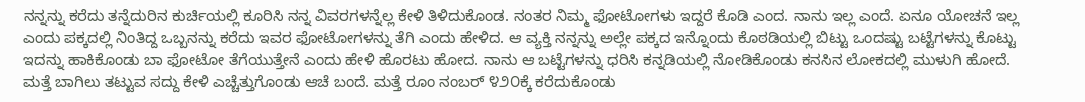ನನ್ನನ್ನು ಕರೆದು ತನ್ನೆದುರಿನ ಕುರ್ಚಿಯಲ್ಲಿ ಕೂರಿಸಿ ನನ್ನ ವಿವರಗಳನ್ನೆಲ್ಲ ಕೇಳಿ ತಿಳಿದುಕೊಂಡ. ನಂತರ ನಿಮ್ಮ ಫೋಟೋಗಳು ಇದ್ದರೆ ಕೊಡಿ ಎಂದ. ನಾನು ಇಲ್ಲ ಎಂದೆ. ಏನೂ ಯೋಚನೆ ಇಲ್ಲ ಎಂದು ಪಕ್ಕದಲ್ಲಿ ನಿಂತಿದ್ದ ಒಬ್ಬನನ್ನು ಕರೆದು ಇವರ ಫೋಟೋಗಳನ್ನು ತೆಗಿ ಎಂದು ಹೇಳಿದ. ಆ ವ್ಯಕ್ತಿ ನನ್ನನ್ನು ಅಲ್ಲೇ ಪಕ್ಕದ ಇನ್ನೊಂದು ಕೊಠಡಿಯಲ್ಲಿ ಬಿಟ್ಟು ಒಂದಷ್ಟು ಬಟ್ಟೆಗಳನ್ನು ಕೊಟ್ಟು ಇದನ್ನು ಹಾಕಿಕೊಂಡು ಬಾ ಫೋಟೋ ತೆಗೆಯುತ್ತೇನೆ ಎಂದು ಹೇಳಿ ಹೊರಟು ಹೋದ. ನಾನು ಆ ಬಟ್ಟೆಗಳನ್ನು ಧರಿಸಿ ಕನ್ನಡಿಯಲ್ಲಿ ನೋಡಿಕೊಂಡು ಕನಸಿನ ಲೋಕದಲ್ಲಿ ಮುಳುಗಿ ಹೋದೆ. ಮತ್ತೆ ಬಾಗಿಲು ತಟ್ಟುವ ಸದ್ದು ಕೇಳಿ ಎಚ್ಚೆತ್ತುಗೊಂಡು ಆಚೆ ಬಂದೆ. ಮತ್ತೆ ರೂಂ ನಂಬರ್ ೪೨೦ಕ್ಕೆ ಕರೆದುಕೊಂಡು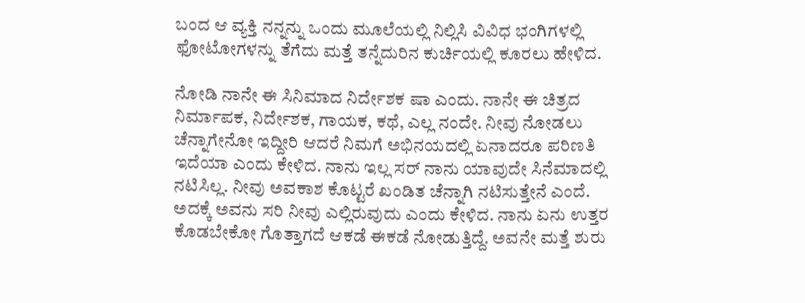ಬಂದ ಆ ವ್ಯಕ್ತಿ ನನ್ನನ್ನು ಒಂದು ಮೂಲೆಯಲ್ಲಿ ನಿಲ್ಲಿಸಿ ವಿವಿಧ ಭಂಗಿಗಳಲ್ಲಿ ಫೋಟೋಗಳನ್ನು ತೆಗೆದು ಮತ್ತೆ ತನ್ನೆದುರಿನ ಕುರ್ಚಿಯಲ್ಲಿ ಕೂರಲು ಹೇಳಿದ.

ನೋಡಿ ನಾನೇ ಈ ಸಿನಿಮಾದ ನಿರ್ದೇಶಕ ಷಾ ಎಂದು. ನಾನೇ ಈ ಚಿತ್ರದ ನಿರ್ಮಾಪಕ, ನಿರ್ದೇಶಕ, ಗಾಯಕ, ಕಥೆ, ಎಲ್ಲ ನಂದೇ. ನೀವು ನೋಡಲು ಚೆನ್ನಾಗೇನೋ ಇದ್ದೀರಿ ಆದರೆ ನಿಮಗೆ ಅಭಿನಯದಲ್ಲಿ ಏನಾದರೂ ಪರಿಣತಿ ಇದೆಯಾ ಎಂದು ಕೇಳಿದ. ನಾನು ಇಲ್ಲ ಸರ್ ನಾನು ಯಾವುದೇ ಸಿನೆಮಾದಲ್ಲಿ ನಟಿಸಿಲ್ಲ. ನೀವು ಅವಕಾಶ ಕೊಟ್ಟರೆ ಖಂಡಿತ ಚೆನ್ನಾಗಿ ನಟಿಸುತ್ತೇನೆ ಎಂದೆ. ಅದಕ್ಕೆ ಅವನು ಸರಿ ನೀವು ಎಲ್ಲಿರುವುದು ಎಂದು ಕೇಳಿದ. ನಾನು ಏನು ಉತ್ತರ ಕೊಡಬೇಕೋ ಗೊತ್ತಾಗದೆ ಆಕಡೆ ಈಕಡೆ ನೋಡುತ್ತಿದ್ದೆ. ಅವನೇ ಮತ್ತೆ ಶುರು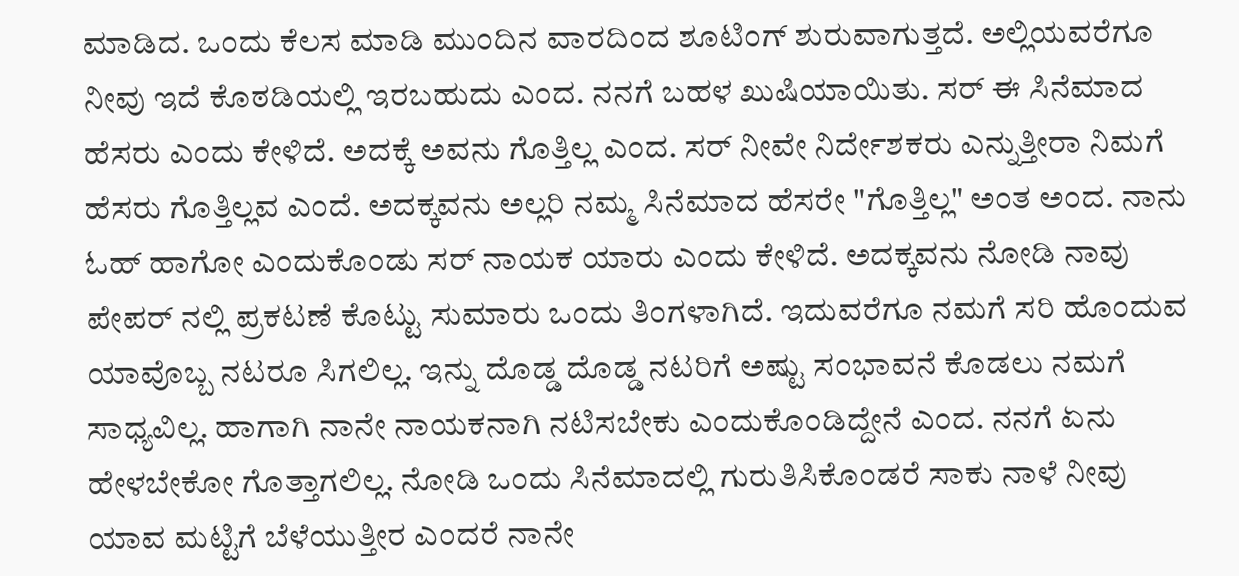ಮಾಡಿದ. ಒಂದು ಕೆಲಸ ಮಾಡಿ ಮುಂದಿನ ವಾರದಿಂದ ಶೂಟಿಂಗ್ ಶುರುವಾಗುತ್ತದೆ. ಅಲ್ಲಿಯವರೆಗೂ ನೀವು ಇದೆ ಕೊಠಡಿಯಲ್ಲಿ ಇರಬಹುದು ಎಂದ. ನನಗೆ ಬಹಳ ಖುಷಿಯಾಯಿತು. ಸರ್ ಈ ಸಿನೆಮಾದ ಹೆಸರು ಎಂದು ಕೇಳಿದೆ. ಅದಕ್ಕೆ ಅವನು ಗೊತ್ತಿಲ್ಲ ಎಂದ. ಸರ್ ನೀವೇ ನಿರ್ದೇಶಕರು ಎನ್ನುತ್ತೀರಾ ನಿಮಗೆ ಹೆಸರು ಗೊತ್ತಿಲ್ಲವ ಎಂದೆ. ಅದಕ್ಕವನು ಅಲ್ಲರಿ ನಮ್ಮ ಸಿನೆಮಾದ ಹೆಸರೇ "ಗೊತ್ತಿಲ್ಲ" ಅಂತ ಅಂದ. ನಾನು ಓಹ್ ಹಾಗೋ ಎಂದುಕೊಂಡು ಸರ್ ನಾಯಕ ಯಾರು ಎಂದು ಕೇಳಿದೆ. ಅದಕ್ಕವನು ನೋಡಿ ನಾವು ಪೇಪರ್ ನಲ್ಲಿ ಪ್ರಕಟಣೆ ಕೊಟ್ಟು ಸುಮಾರು ಒಂದು ತಿಂಗಳಾಗಿದೆ. ಇದುವರೆಗೂ ನಮಗೆ ಸರಿ ಹೊಂದುವ ಯಾವೊಬ್ಬ ನಟರೂ ಸಿಗಲಿಲ್ಲ. ಇನ್ನು ದೊಡ್ಡ ದೊಡ್ಡ ನಟರಿಗೆ ಅಷ್ಟು ಸಂಭಾವನೆ ಕೊಡಲು ನಮಗೆ ಸಾಧ್ಯವಿಲ್ಲ. ಹಾಗಾಗಿ ನಾನೇ ನಾಯಕನಾಗಿ ನಟಿಸಬೇಕು ಎಂದುಕೊಂಡಿದ್ದೇನೆ ಎಂದ. ನನಗೆ ಏನು ಹೇಳಬೇಕೋ ಗೊತ್ತಾಗಲಿಲ್ಲ. ನೋಡಿ ಒಂದು ಸಿನೆಮಾದಲ್ಲಿ ಗುರುತಿಸಿಕೊಂಡರೆ ಸಾಕು ನಾಳೆ ನೀವು ಯಾವ ಮಟ್ಟಿಗೆ ಬೆಳೆಯುತ್ತೀರ ಎಂದರೆ ನಾನೇ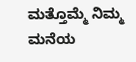ಮತ್ತೊಮ್ಮೆ ನಿಮ್ಮ ಮನೆಯ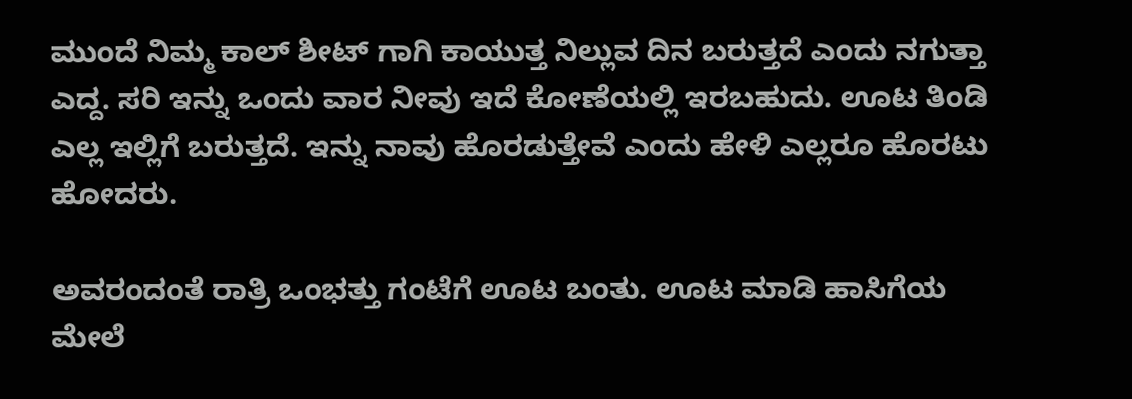ಮುಂದೆ ನಿಮ್ಮ ಕಾಲ್ ಶೀಟ್ ಗಾಗಿ ಕಾಯುತ್ತ ನಿಲ್ಲುವ ದಿನ ಬರುತ್ತದೆ ಎಂದು ನಗುತ್ತಾ ಎದ್ದ. ಸರಿ ಇನ್ನು ಒಂದು ವಾರ ನೀವು ಇದೆ ಕೋಣೆಯಲ್ಲಿ ಇರಬಹುದು. ಊಟ ತಿಂಡಿ ಎಲ್ಲ ಇಲ್ಲಿಗೆ ಬರುತ್ತದೆ. ಇನ್ನು ನಾವು ಹೊರಡುತ್ತೇವೆ ಎಂದು ಹೇಳಿ ಎಲ್ಲರೂ ಹೊರಟು ಹೋದರು.

ಅವರಂದಂತೆ ರಾತ್ರಿ ಒಂಭತ್ತು ಗಂಟೆಗೆ ಊಟ ಬಂತು. ಊಟ ಮಾಡಿ ಹಾಸಿಗೆಯ ಮೇಲೆ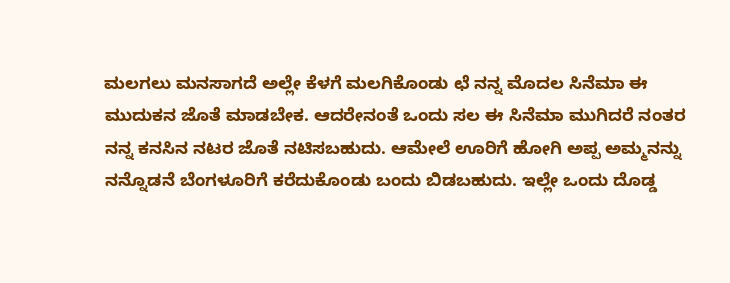ಮಲಗಲು ಮನಸಾಗದೆ ಅಲ್ಲೇ ಕೆಳಗೆ ಮಲಗಿಕೊಂಡು ಛೆ ನನ್ನ ಮೊದಲ ಸಿನೆಮಾ ಈ ಮುದುಕನ ಜೊತೆ ಮಾಡಬೇಕ. ಆದರೇನಂತೆ ಒಂದು ಸಲ ಈ ಸಿನೆಮಾ ಮುಗಿದರೆ ನಂತರ ನನ್ನ ಕನಸಿನ ನಟರ ಜೊತೆ ನಟಿಸಬಹುದು. ಆಮೇಲೆ ಊರಿಗೆ ಹೋಗಿ ಅಪ್ಪ ಅಮ್ಮನನ್ನು ನನ್ನೊಡನೆ ಬೆಂಗಳೂರಿಗೆ ಕರೆದುಕೊಂಡು ಬಂದು ಬಿಡಬಹುದು. ಇಲ್ಲೇ ಒಂದು ದೊಡ್ಡ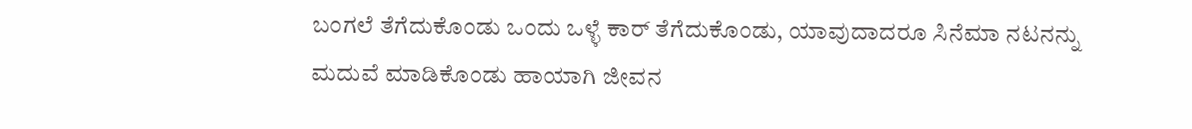ಬಂಗಲೆ ತೆಗೆದುಕೊಂಡು ಒಂದು ಒಳ್ಳೆ ಕಾರ್ ತೆಗೆದುಕೊಂಡು, ಯಾವುದಾದರೂ ಸಿನೆಮಾ ನಟನನ್ನು ಮದುವೆ ಮಾಡಿಕೊಂಡು ಹಾಯಾಗಿ ಜೀವನ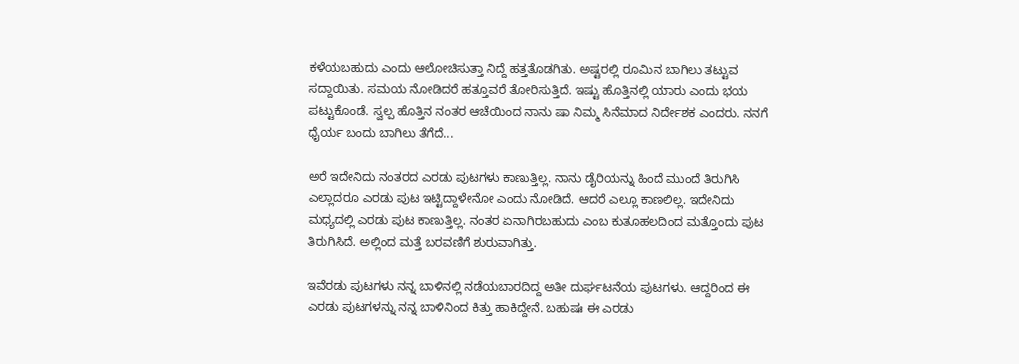ಕಳೆಯಬಹುದು ಎಂದು ಆಲೋಚಿಸುತ್ತಾ ನಿದ್ದೆ ಹತ್ತತೊಡಗಿತು. ಅಷ್ಟರಲ್ಲಿ ರೂಮಿನ ಬಾಗಿಲು ತಟ್ಟುವ ಸದ್ದಾಯಿತು. ಸಮಯ ನೋಡಿದರೆ ಹತ್ತೂವರೆ ತೋರಿಸುತ್ತಿದೆ. ಇಷ್ಟು ಹೊತ್ತಿನಲ್ಲಿ ಯಾರು ಎಂದು ಭಯ ಪಟ್ಟುಕೊಂಡೆ. ಸ್ವಲ್ಪ ಹೊತ್ತಿನ ನಂತರ ಆಚೆಯಿಂದ ನಾನು ಷಾ ನಿಮ್ಮ ಸಿನೆಮಾದ ನಿರ್ದೇಶಕ ಎಂದರು. ನನಗೆ ಧೈರ್ಯ ಬಂದು ಬಾಗಿಲು ತೆಗೆದೆ...

ಅರೆ ಇದೇನಿದು ನಂತರದ ಎರಡು ಪುಟಗಳು ಕಾಣುತ್ತಿಲ್ಲ. ನಾನು ಡೈರಿಯನ್ನು ಹಿಂದೆ ಮುಂದೆ ತಿರುಗಿಸಿ ಎಲ್ಲಾದರೂ ಎರಡು ಪುಟ ಇಟ್ಟಿದ್ದಾಳೇನೋ ಎಂದು ನೋಡಿದೆ. ಆದರೆ ಎಲ್ಲೂ ಕಾಣಲಿಲ್ಲ. ಇದೇನಿದು ಮಧ್ಯದಲ್ಲಿ ಎರಡು ಪುಟ ಕಾಣುತ್ತಿಲ್ಲ. ನಂತರ ಏನಾಗಿರಬಹುದು ಎಂಬ ಕುತೂಹಲದಿಂದ ಮತ್ತೊಂದು ಪುಟ ತಿರುಗಿಸಿದೆ. ಅಲ್ಲಿಂದ ಮತ್ತೆ ಬರವಣಿಗೆ ಶುರುವಾಗಿತ್ತು.

ಇವೆರಡು ಪುಟಗಳು ನನ್ನ ಬಾಳಿನಲ್ಲಿ ನಡೆಯಬಾರದಿದ್ದ ಅತೀ ದುರ್ಘಟನೆಯ ಪುಟಗಳು. ಆದ್ದರಿಂದ ಈ ಎರಡು ಪುಟಗಳನ್ನು ನನ್ನ ಬಾಳಿನಿಂದ ಕಿತ್ತು ಹಾಕಿದ್ದೇನೆ. ಬಹುಷಃ ಈ ಎರಡು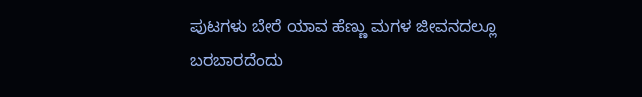ಪುಟಗಳು ಬೇರೆ ಯಾವ ಹೆಣ್ಣು ಮಗಳ ಜೀವನದಲ್ಲೂ ಬರಬಾರದೆಂದು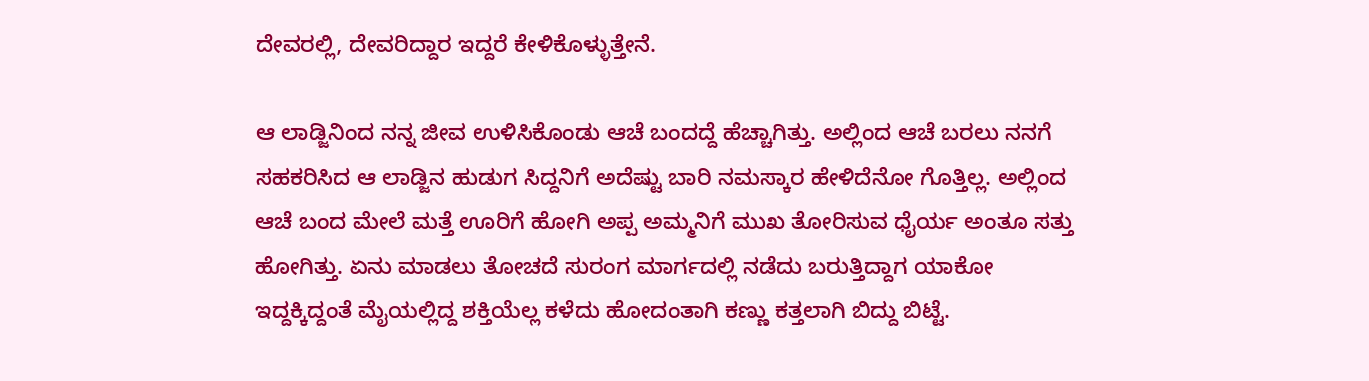ದೇವರಲ್ಲಿ, ದೇವರಿದ್ದಾರ ಇದ್ದರೆ ಕೇಳಿಕೊಳ್ಳುತ್ತೇನೆ.

ಆ ಲಾಡ್ಜಿನಿಂದ ನನ್ನ ಜೀವ ಉಳಿಸಿಕೊಂಡು ಆಚೆ ಬಂದದ್ದೆ ಹೆಚ್ಚಾಗಿತ್ತು. ಅಲ್ಲಿಂದ ಆಚೆ ಬರಲು ನನಗೆ ಸಹಕರಿಸಿದ ಆ ಲಾಡ್ಜಿನ ಹುಡುಗ ಸಿದ್ದನಿಗೆ ಅದೆಷ್ಟು ಬಾರಿ ನಮಸ್ಕಾರ ಹೇಳಿದೆನೋ ಗೊತ್ತಿಲ್ಲ. ಅಲ್ಲಿಂದ ಆಚೆ ಬಂದ ಮೇಲೆ ಮತ್ತೆ ಊರಿಗೆ ಹೋಗಿ ಅಪ್ಪ ಅಮ್ಮನಿಗೆ ಮುಖ ತೋರಿಸುವ ಧೈರ್ಯ ಅಂತೂ ಸತ್ತು ಹೋಗಿತ್ತು. ಏನು ಮಾಡಲು ತೋಚದೆ ಸುರಂಗ ಮಾರ್ಗದಲ್ಲಿ ನಡೆದು ಬರುತ್ತಿದ್ದಾಗ ಯಾಕೋ ಇದ್ದಕ್ಕಿದ್ದಂತೆ ಮೈಯಲ್ಲಿದ್ದ ಶಕ್ತಿಯೆಲ್ಲ ಕಳೆದು ಹೋದಂತಾಗಿ ಕಣ್ಣು ಕತ್ತಲಾಗಿ ಬಿದ್ದು ಬಿಟ್ಟೆ.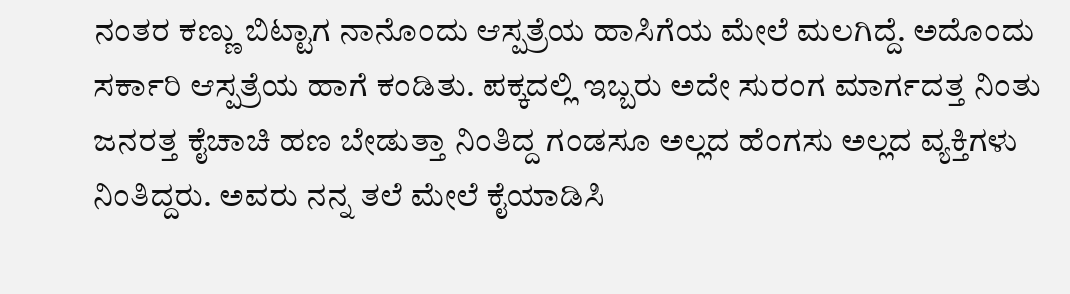ನಂತರ ಕಣ್ಣು ಬಿಟ್ಟಾಗ ನಾನೊಂದು ಆಸ್ಪತ್ರೆಯ ಹಾಸಿಗೆಯ ಮೇಲೆ ಮಲಗಿದ್ದೆ. ಅದೊಂದು ಸರ್ಕಾರಿ ಆಸ್ಪತ್ರೆಯ ಹಾಗೆ ಕಂಡಿತು. ಪಕ್ಕದಲ್ಲಿ ಇಬ್ಬರು ಅದೇ ಸುರಂಗ ಮಾರ್ಗದತ್ತ ನಿಂತು ಜನರತ್ತ ಕೈಚಾಚಿ ಹಣ ಬೇಡುತ್ತಾ ನಿಂತಿದ್ದ ಗಂಡಸೂ ಅಲ್ಲದ ಹೆಂಗಸು ಅಲ್ಲದ ವ್ಯಕ್ತಿಗಳು ನಿಂತಿದ್ದರು. ಅವರು ನನ್ನ ತಲೆ ಮೇಲೆ ಕೈಯಾಡಿಸಿ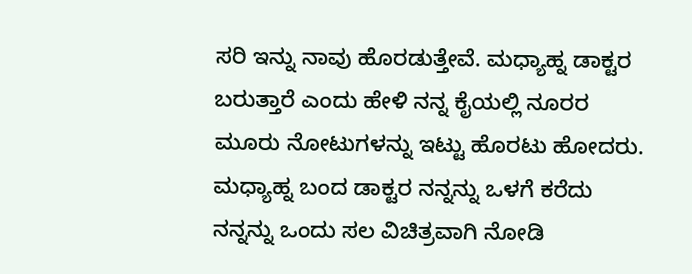ಸರಿ ಇನ್ನು ನಾವು ಹೊರಡುತ್ತೇವೆ. ಮಧ್ಯಾಹ್ನ ಡಾಕ್ಟರ ಬರುತ್ತಾರೆ ಎಂದು ಹೇಳಿ ನನ್ನ ಕೈಯಲ್ಲಿ ನೂರರ ಮೂರು ನೋಟುಗಳನ್ನು ಇಟ್ಟು ಹೊರಟು ಹೋದರು. ಮಧ್ಯಾಹ್ನ ಬಂದ ಡಾಕ್ಟರ ನನ್ನನ್ನು ಒಳಗೆ ಕರೆದು ನನ್ನನ್ನು ಒಂದು ಸಲ ವಿಚಿತ್ರವಾಗಿ ನೋಡಿ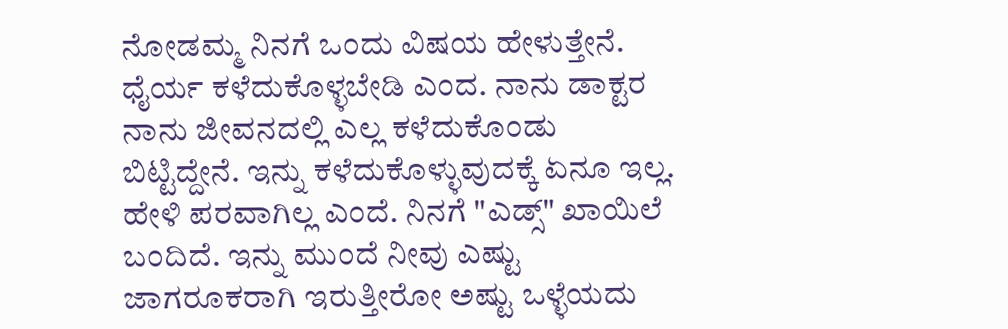ನೋಡಮ್ಮ ನಿನಗೆ ಒಂದು ವಿಷಯ ಹೇಳುತ್ತೇನೆ. ಧೈರ್ಯ ಕಳೆದುಕೊಳ್ಳಬೇಡಿ ಎಂದ. ನಾನು ಡಾಕ್ಟರ ನಾನು ಜೀವನದಲ್ಲಿ ಎಲ್ಲ ಕಳೆದುಕೊಂಡು ಬಿಟ್ಟಿದ್ದೇನೆ. ಇನ್ನು ಕಳೆದುಕೊಳ್ಳುವುದಕ್ಕೆ ಏನೂ ಇಲ್ಲ. ಹೇಳಿ ಪರವಾಗಿಲ್ಲ ಎಂದೆ. ನಿನಗೆ "ಎಡ್ಸ್" ಖಾಯಿಲೆ ಬಂದಿದೆ. ಇನ್ನು ಮುಂದೆ ನೀವು ಎಷ್ಟು ಜಾಗರೂಕರಾಗಿ ಇರುತ್ತೀರೋ ಅಷ್ಟು ಒಳ್ಳೆಯದು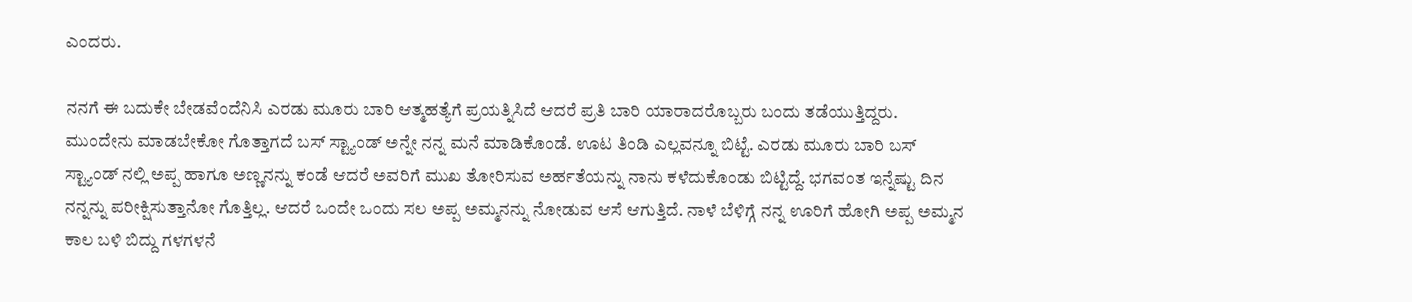ಎಂದರು.

ನನಗೆ ಈ ಬದುಕೇ ಬೇಡವೆಂದೆನಿಸಿ ಎರಡು ಮೂರು ಬಾರಿ ಆತ್ಮಹತ್ಯೆಗೆ ಪ್ರಯತ್ನಿಸಿದೆ ಆದರೆ ಪ್ರತಿ ಬಾರಿ ಯಾರಾದರೊಬ್ಬರು ಬಂದು ತಡೆಯುತ್ತಿದ್ದರು. ಮುಂದೇನು ಮಾಡಬೇಕೋ ಗೊತ್ತಾಗದೆ ಬಸ್ ಸ್ಟ್ಯಾಂಡ್ ಅನ್ನೇ ನನ್ನ ಮನೆ ಮಾಡಿಕೊಂಡೆ. ಊಟ ತಿಂಡಿ ಎಲ್ಲವನ್ನೂ ಬಿಟ್ಟೆ. ಎರಡು ಮೂರು ಬಾರಿ ಬಸ್ ಸ್ಟ್ಯಾಂಡ್ ನಲ್ಲಿ ಅಪ್ಪ ಹಾಗೂ ಅಣ್ಣನನ್ನು ಕಂಡೆ ಆದರೆ ಅವರಿಗೆ ಮುಖ ತೋರಿಸುವ ಅರ್ಹತೆಯನ್ನು ನಾನು ಕಳೆದುಕೊಂಡು ಬಿಟ್ಟಿದ್ದೆ. ಭಗವಂತ ಇನ್ನೆಷ್ಟು ದಿನ ನನ್ನನ್ನು ಪರೀಕ್ಷಿಸುತ್ತಾನೋ ಗೊತ್ತಿಲ್ಲ. ಆದರೆ ಒಂದೇ ಒಂದು ಸಲ ಅಪ್ಪ ಅಮ್ಮನನ್ನು ನೋಡುವ ಆಸೆ ಆಗುತ್ತಿದೆ. ನಾಳೆ ಬೆಳಿಗ್ಗೆ ನನ್ನ ಊರಿಗೆ ಹೋಗಿ ಅಪ್ಪ ಅಮ್ಮನ ಕಾಲ ಬಳಿ ಬಿದ್ದು ಗಳಗಳನೆ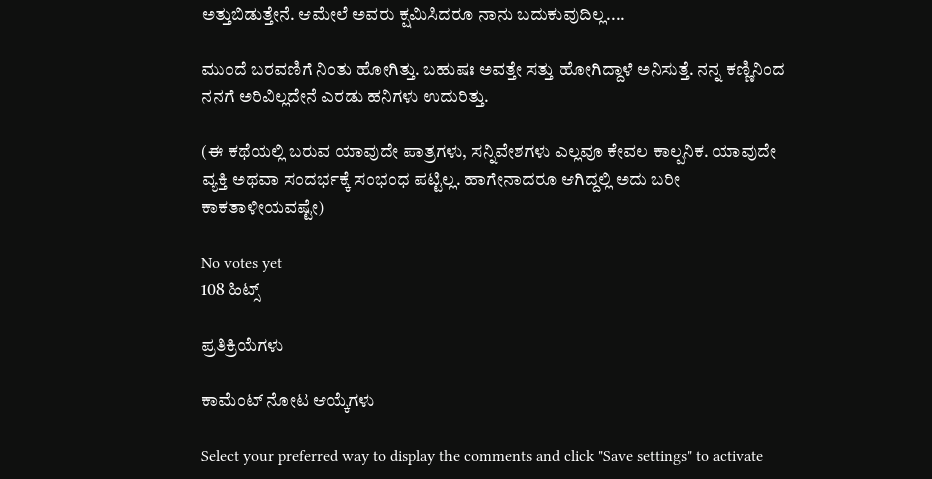ಅತ್ತುಬಿಡುತ್ತೇನೆ. ಆಮೇಲೆ ಅವರು ಕ್ಷಮಿಸಿದರೂ ನಾನು ಬದುಕುವುದಿಲ್ಲ....

ಮುಂದೆ ಬರವಣಿಗೆ ನಿಂತು ಹೋಗಿತ್ತು. ಬಹುಷಃ ಅವತ್ತೇ ಸತ್ತು ಹೋಗಿದ್ದಾಳೆ ಅನಿಸುತ್ತೆ. ನನ್ನ ಕಣ್ಣಿನಿಂದ ನನಗೆ ಅರಿವಿಲ್ಲದೇನೆ ಎರಡು ಹನಿಗಳು ಉದುರಿತ್ತು.

(ಈ ಕಥೆಯಲ್ಲಿ ಬರುವ ಯಾವುದೇ ಪಾತ್ರಗಳು, ಸನ್ನಿವೇಶಗಳು ಎಲ್ಲವೂ ಕೇವಲ ಕಾಲ್ಪನಿಕ. ಯಾವುದೇ ವ್ಯಕ್ತಿ ಅಥವಾ ಸಂದರ್ಭಕ್ಕೆ ಸಂಭಂಧ ಪಟ್ಟಿಲ್ಲ. ಹಾಗೇನಾದರೂ ಆಗಿದ್ದಲ್ಲಿ ಅದು ಬರೀ ಕಾಕತಾಳೀಯವಷ್ಟೇ)

No votes yet
108 ಹಿಟ್ಸ್

ಪ್ರತಿಕ್ರಿಯೆಗಳು

ಕಾಮೆಂಟ್ ನೋಟ ಆಯ್ಕೆಗಳು

Select your preferred way to display the comments and click "Save settings" to activate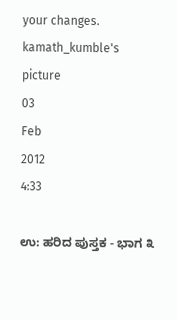your changes.
kamath_kumble's picture
03
Feb
2012
4:33

ಉ: ಹರಿದ ಪುಸ್ತಕ - ಭಾಗ ೩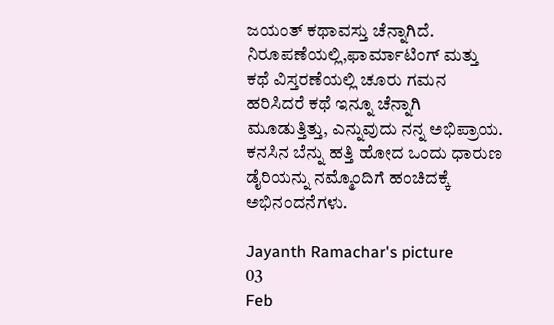ಜಯಂತ್ ಕಥಾವಸ್ತು ಚೆನ್ನಾಗಿದೆ. ನಿರೂಪಣೆಯಲ್ಲಿ,ಫಾರ್ಮಾಟಿಂಗ್ ಮತ್ತು ಕಥೆ ವಿಸ್ತರಣೆಯಲ್ಲಿ ಚೂರು ಗಮನ ಹರಿಸಿದರೆ ಕಥೆ ಇನ್ನೂ ಚೆನ್ನಾಗಿ ಮೂಡುತ್ತಿತ್ತು, ಎನ್ನುವುದು ನನ್ನ ಅಭಿಪ್ರಾಯ.
ಕನಸಿನ ಬೆನ್ನು ಹತ್ತಿ ಹೋದ ಒಂದು ಧಾರುಣ ಡೈರಿಯನ್ನು ನಮ್ಮೊಂದಿಗೆ ಹಂಚಿದಕ್ಕೆ ಅಭಿನಂದನೆಗಳು.

Jayanth Ramachar's picture
03
Feb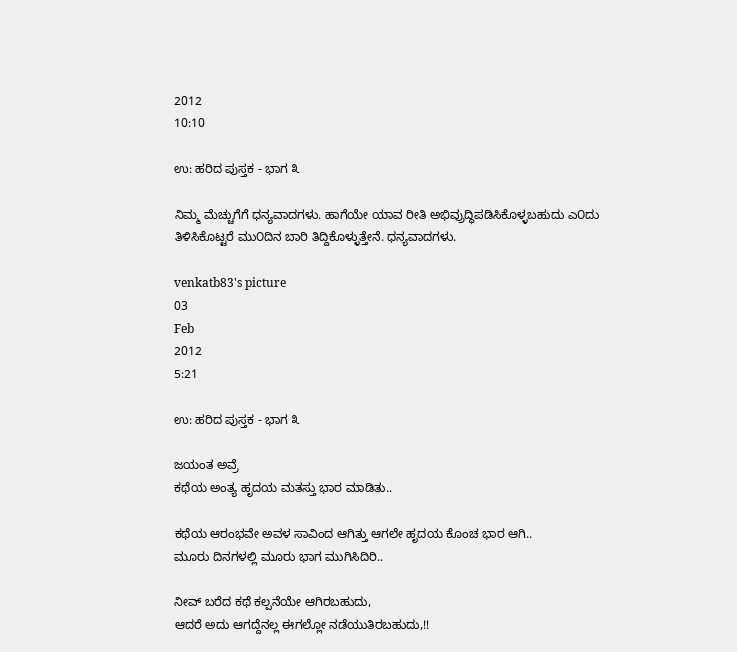2012
10:10

ಉ: ಹರಿದ ಪುಸ್ತಕ - ಭಾಗ ೩

ನಿಮ್ಮ ಮೆಚ್ಚುಗೆಗೆ ಧನ್ಯವಾದಗಳು. ಹಾಗೆಯೇ ಯಾವ ರೀತಿ ಅಭಿವ್ರುದ್ಧಿಪಡಿಸಿಕೊಳ್ಳಬಹುದು ಎ೦ದು ತಿಳಿಸಿಕೊಟ್ಟರೆ ಮು೦ದಿನ ಬಾರಿ ತಿದ್ದಿಕೊಳ್ಳುತ್ತೇನೆ. ಧನ್ಯವಾದಗಳು.

venkatb83's picture
03
Feb
2012
5:21

ಉ: ಹರಿದ ಪುಸ್ತಕ - ಭಾಗ ೩

ಜಯಂತ ಅವ್ರೆ
ಕಥೆಯ ಅಂತ್ಯ ಹೃದಯ ಮತಸ್ತು ಭಾರ ಮಾಡಿತು..

ಕಥೆಯ ಆರಂಭವೇ ಅವಳ ಸಾವಿಂದ ಆಗಿತ್ತು ಆಗಲೇ ಹೃದಯ ಕೊಂಚ ಭಾರ ಆಗಿ..
ಮೂರು ದಿನಗಳಲ್ಲಿ ಮೂರು ಭಾಗ ಮುಗಿಸಿದಿರಿ..

ನೀವ್ ಬರೆದ ಕಥೆ ಕಲ್ಪನೆಯೇ ಆಗಿರಬಹುದು,
ಆದರೆ ಅದು ಆಗದ್ದೆನಲ್ಲ ಈಗಲ್ಲೋ ನಡೆಯುತಿರಬಹುದು,!!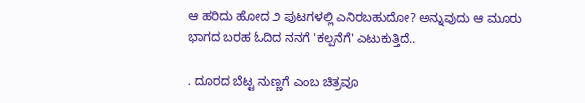ಆ ಹರಿದು ಹೋದ ೨ ಪುಟಗಳಲ್ಲಿ ಎನಿರಬಹುದೋ? ಅನ್ನುವುದು ಆ ಮೂರು ಭಾಗದ ಬರಹ ಓದಿದ ನನಗೆ 'ಕಲ್ಪನೆಗೆ' ಎಟುಕುತ್ತಿದೆ..

. ದೂರದ ಬೆಟ್ಟ ನುಣ್ಣಗೆ ಎಂಬ ಚಿತ್ರವೂ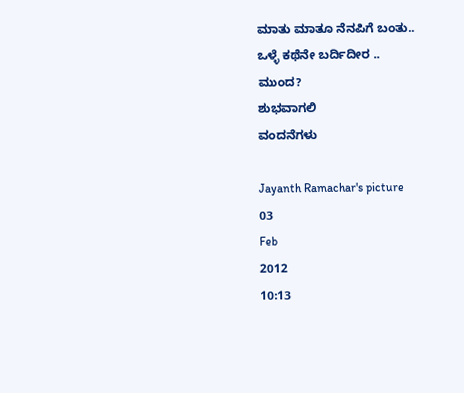ಮಾತು ಮಾತೂ ನೆನಪಿಗೆ ಬಂತು..
ಒಳ್ಳೆ ಕಥೆನೇ ಬರ್ದಿದೀರ ..
ಮುಂದ?
ಶುಭವಾಗಲಿ
ವಂದನೆಗಳು

Jayanth Ramachar's picture
03
Feb
2012
10:13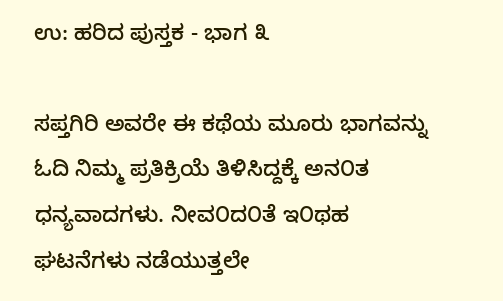ಉ: ಹರಿದ ಪುಸ್ತಕ - ಭಾಗ ೩

ಸಪ್ತಗಿರಿ ಅವರೇ ಈ ಕಥೆಯ ಮೂರು ಭಾಗವನ್ನು ಓದಿ ನಿಮ್ಮ ಪ್ರತಿಕ್ರಿಯೆ ತಿಳಿಸಿದ್ದಕ್ಕೆ ಅನ೦ತ ಧನ್ಯವಾದಗಳು. ನೀವ೦ದ೦ತೆ ಇ೦ಥಹ ಘಟನೆಗಳು ನಡೆಯುತ್ತಲೇ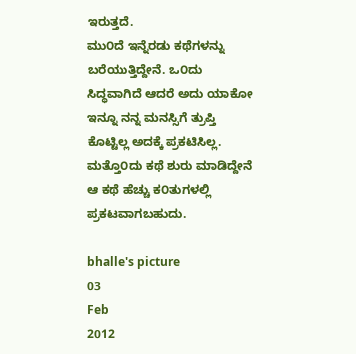ಇರುತ್ತದೆ.
ಮು೦ದೆ ಇನ್ನೆರಡು ಕಥೆಗಳನ್ನು ಬರೆಯುತ್ತಿದ್ದೇನೆ. ಒ೦ದು ಸಿದ್ಧವಾಗಿದೆ ಆದರೆ ಅದು ಯಾಕೋ ಇನ್ನೂ ನನ್ನ ಮನಸ್ಸಿಗೆ ತ್ರುಪ್ತಿ ಕೊಟ್ಟಿಲ್ಲ ಅದಕ್ಕೆ ಪ್ರಕಟಿಸಿಲ್ಲ.
ಮತ್ತೊ೦ದು ಕಥೆ ಶುರು ಮಾಡಿದ್ದೇನೆ ಆ ಕಥೆ ಹೆಚ್ಚು ಕ೦ತುಗಳಲ್ಲಿ ಪ್ರಕಟವಾಗಬಹುದು.

bhalle's picture
03
Feb
2012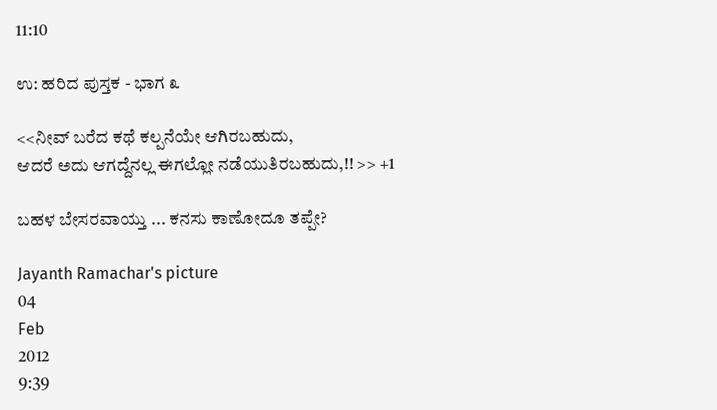11:10

ಉ: ಹರಿದ ಪುಸ್ತಕ - ಭಾಗ ೩

<<ನೀವ್ ಬರೆದ ಕಥೆ ಕಲ್ಪನೆಯೇ ಆಗಿರಬಹುದು,
ಆದರೆ ಅದು ಆಗದ್ದೆನಲ್ಲ ಈಗಲ್ಲೋ ನಡೆಯುತಿರಬಹುದು,!! >> +1

ಬ‌ಹ‌ಳ‌ ಬೇಸ‌ರ‌ವಾಯ್ತು ... ಕ‌ನ‌ಸು ಕಾಣೋದೂ ತ‌ಪ್ಪೇ?

Jayanth Ramachar's picture
04
Feb
2012
9:39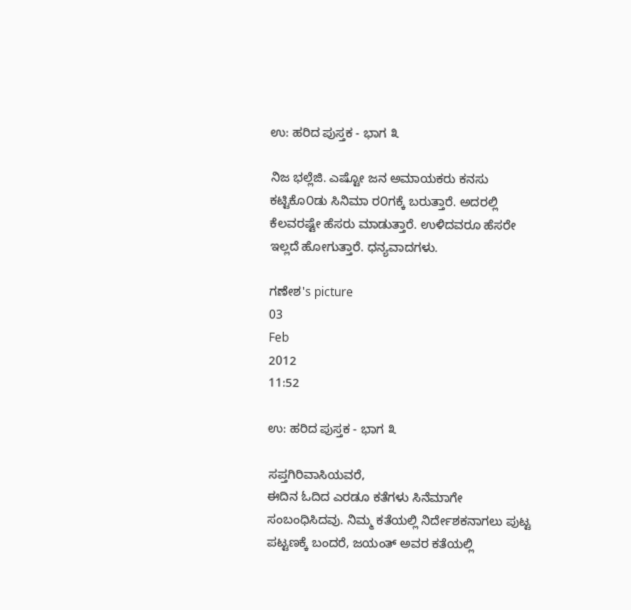ಉ: ಹರಿದ ಪುಸ್ತಕ - ಭಾಗ ೩

ನಿಜ ಭಲ್ಲೆಜಿ. ಎಷ್ಟೋ ಜನ ಅಮಾಯಕರು ಕನಸು ಕಟ್ಟಿಕೊ೦ಡು ಸಿನಿಮಾ ರ೦ಗಕ್ಕೆ ಬರುತ್ತಾರೆ. ಅದರಲ್ಲಿ ಕೆಲವರಷ್ಟೇ ಹೆಸರು ಮಾಡುತ್ತಾರೆ. ಉಳಿದವರೂ ಹೆಸರೇ ಇಲ್ಲದೆ ಹೋಗುತ್ತಾರೆ. ಧನ್ಯವಾದಗಳು.

ಗಣೇಶ's picture
03
Feb
2012
11:52

ಉ: ಹರಿದ ಪುಸ್ತಕ - ಭಾಗ ೩

ಸಪ್ತಗಿರಿವಾಸಿಯವರೆ,
ಈದಿನ ಓದಿದ ಎರಡೂ ಕತೆಗಳು ಸಿನೆಮಾಗೇ ಸಂಬಂಧಿಸಿದವು. ನಿಮ್ಮ ಕತೆಯಲ್ಲಿ ನಿರ್ದೇಶಕನಾಗಲು ಪುಟ್ಟ ಪಟ್ಟಣಕ್ಕೆ ಬಂದರೆ, ಜಯಂತ್ ಅವರ ಕತೆಯಲ್ಲಿ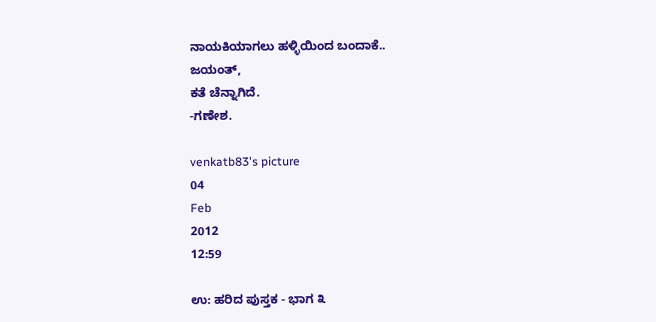ನಾಯಕಿಯಾಗಲು ಹಳ್ಳಿಯಿಂದ ಬಂದಾಕೆ..
ಜಯಂತ್,
ಕತೆ ಚೆನ್ನಾಗಿದೆ.
-ಗಣೇಶ.

venkatb83's picture
04
Feb
2012
12:59

ಉ: ಹರಿದ ಪುಸ್ತಕ - ಭಾಗ ೩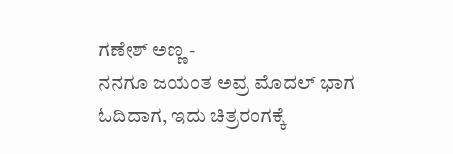ಗಣೇಶ್ ಅಣ್ಣ -
ನನಗೂ ಜಯಂತ ಅವ್ರ ಮೊದಲ್ ಭಾಗ ಓದಿದಾಗ, ಇದು ಚಿತ್ರರಂಗಕ್ಕೆ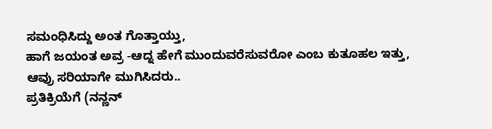ಸಮಂಧಿಸಿದ್ದು ಅಂತ ಗೊತ್ತಾಯ್ತು,
ಹಾಗೆ ಜಯಂತ ಅವ್ರ -ಆದ್ನ ಹೇಗೆ ಮುಂದುವರೆಸುವರೋ ಎಂಬ ಕುತೂಹಲ ಇತ್ತು,
ಆವ್ರು ಸರಿಯಾಗೇ ಮುಗಿಸಿದರು..
ಪ್ರತಿಕ್ರಿಯೆಗೆ (ನನ್ಣನ್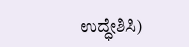ಉದ್ಧೇಶಿಸಿ)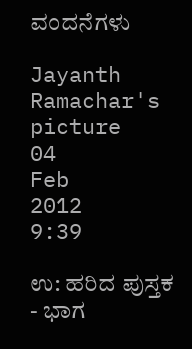ವಂದನೆಗಳು

Jayanth Ramachar's picture
04
Feb
2012
9:39

ಉ: ಹರಿದ ಪುಸ್ತಕ - ಭಾಗ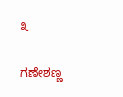೩

ಗಣೇಶಣ್ಣ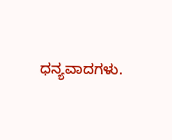ಧನ್ಯವಾದಗಳು.